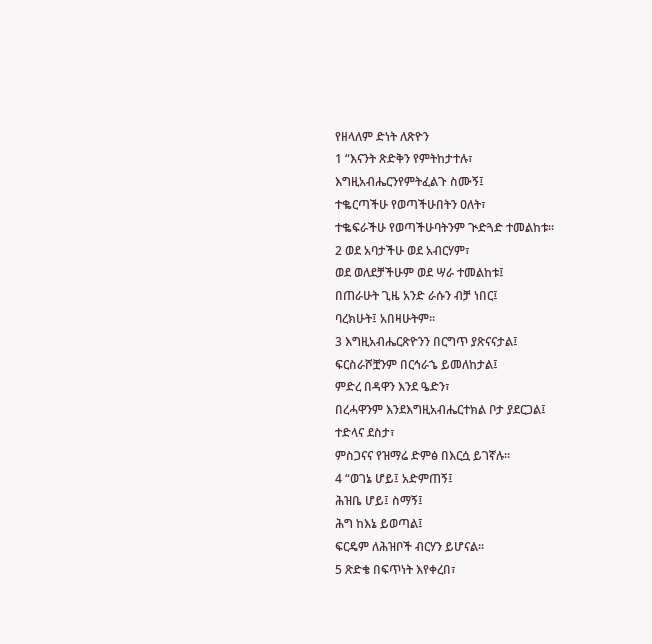የዘላለም ድነት ለጽዮን
1 “እናንት ጽድቅን የምትከታተሉ፣
እግዚአብሔርንየምትፈልጉ ስሙኝ፤
ተቈርጣችሁ የወጣችሁበትን ዐለት፣
ተቈፍራችሁ የወጣችሁባትንም ጒድጓድ ተመልከቱ።
2 ወደ አባታችሁ ወደ አብርሃም፣
ወደ ወለደቻችሁም ወደ ሣራ ተመልከቱ፤
በጠራሁት ጊዜ አንድ ራሱን ብቻ ነበር፤
ባረክሁት፤ አበዛሁትም።
3 እግዚአብሔርጽዮንን በርግጥ ያጽናናታል፤
ፍርስራሾቿንም በርኅራኄ ይመለከታል፤
ምድረ በዳዋን እንደ ዔድን፣
በረሓዋንም እንደእግዚአብሔርተክል ቦታ ያደርጋል፤
ተድላና ደስታ፣
ምስጋናና የዝማሬ ድምፅ በእርሷ ይገኛሉ።
4 “ወገኔ ሆይ፤ አድምጠኝ፤
ሕዝቤ ሆይ፤ ስማኝ፤
ሕግ ከእኔ ይወጣል፤
ፍርዴም ለሕዝቦች ብርሃን ይሆናል።
5 ጽድቄ በፍጥነት እየቀረበ፣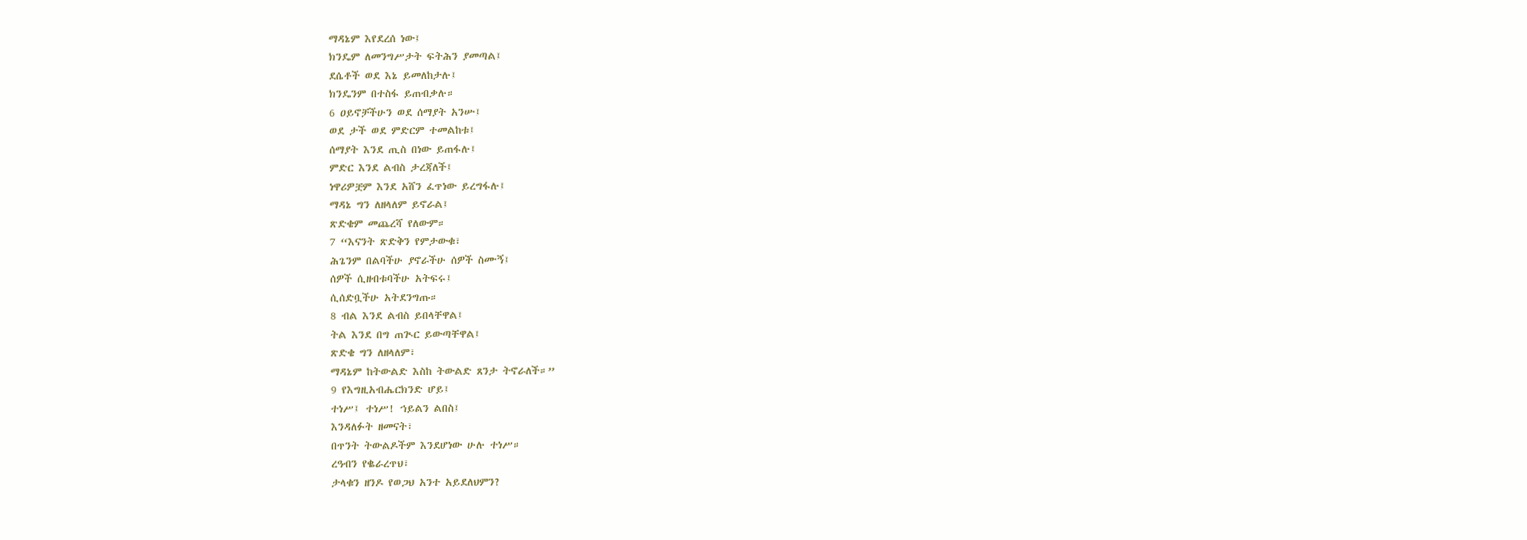ማዳኔም እየደረሰ ነው፤
ክንዴም ለመንግሥታት ፍትሕን ያመጣል፤
ደሴቶች ወደ እኔ ይመለከታሉ፤
ክንዴንም በተስፋ ይጠብቃሉ።
6 ዐይኖቻችሁን ወደ ሰማያት አንሡ፤
ወደ ታች ወደ ምድርም ተመልከቱ፤
ሰማያት እንደ ጢስ በነው ይጠፋሉ፤
ምድር እንደ ልብስ ታረጃለች፤
ነዋሪዎቿም እንደ አሸን ፈጥነው ይረግፋሉ፤
ማዳኔ ግን ለዘላለም ይኖራል፤
ጽድቄም መጨረሻ የለውም።
7 “እናንት ጽድቅን የምታውቁ፣
ሕጌንም በልባችሁ ያኖራችሁ ሰዎች ስሙኝ፤
ሰዎች ሲዘብቱባችሁ አትፍሩ፤
ሲሰድቧችሁ አትደንግጡ።
8 ብል እንደ ልብስ ይበላቸዋል፤
ትል እንደ በግ ጠጒር ይውጣቸዋል፤
ጽድቄ ግን ለዘላለም፣
ማዳኔም ከትውልድ እስከ ትውልድ ጸንታ ትኖራለች።”
9 የእግዚአብሔርክንድ ሆይ፤
ተነሥ፤ ተነሥ! ኀይልን ልበስ፤
እንዳለፉት ዘመናት፣
በጥንት ትውልዶችም እንደሆነው ሁሉ ተነሥ።
ረዓብን የቈራረጥህ፣
ታላቁን ዘንዶ የወጋህ አንተ አይደለህምን?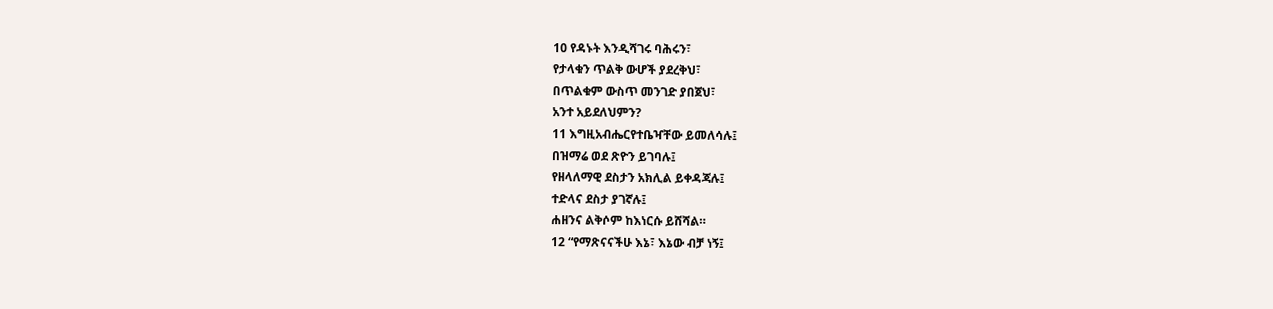10 የዳኑት እንዲሻገሩ ባሕሩን፣
የታላቁን ጥልቅ ውሆች ያደረቅህ፣
በጥልቁም ውስጥ መንገድ ያበጀህ፣
አንተ አይደለህምን?
11 እግዚአብሔርየተቤዣቸው ይመለሳሉ፤
በዝማሬ ወደ ጽዮን ይገባሉ፤
የዘላለማዊ ደስታን አክሊል ይቀዳጃሉ፤
ተድላና ደስታ ያገኛሉ፤
ሐዘንና ልቅሶም ከእነርሱ ይሸሻል።
12 “የማጽናናችሁ እኔ፣ እኔው ብቻ ነኝ፤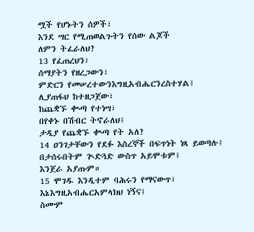ሟች የሆኑትን ሰዎች፣
እንደ ሣር የሚጠወልጉትን የሰው ልጆች
ለምን ትፈራለህ?
13 የፈጠረህን፣
ሰማያትን የዘረጋውን፣
ምድርን የመሠረተውንእግዚአብሔርንረስተሃል፤
ሊያጠፋህ ከተዘጋጀው፣
ከጨቋኙ ቊጣ የተነሣ፣
በየቀኑ በሽብር ትኖራለህ፤
ታዲያ የጨቋኙ ቊጣ የት አለ?
14 ዐንገታቸውን የደፉ እስረኞች በፍጥነት ነጻ ይወጣሉ፤
በታሰሩበትም ጒድጓድ ውስጥ አይሞቱም፤
እንጀራ አያጡም።
15 ሞገዱ እንዲተም ባሕሩን የማናውጥ፣
እኔእግዚአብሔርአምላክህ ነኝና፤
ስሙም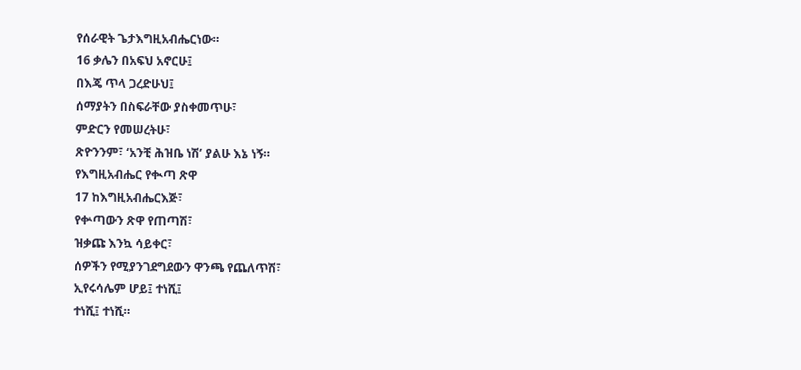የሰራዊት ጌታእግዚአብሔርነው።
16 ቃሌን በአፍህ አኖርሁ፤
በእጄ ጥላ ጋረድሁህ፤
ሰማያትን በስፍራቸው ያስቀመጥሁ፣
ምድርን የመሠረትሁ፣
ጽዮንንም፣ ‘አንቺ ሕዝቤ ነሽ’ ያልሁ እኔ ነኝ።
የእግዚአብሔር የቊጣ ጽዋ
17 ከእግዚአብሔርእጅ፣
የቍጣውን ጽዋ የጠጣሽ፣
ዝቃጩ እንኳ ሳይቀር፣
ሰዎችን የሚያንገደግደውን ዋንጫ የጨለጥሽ፣
ኢየሩሳሌም ሆይ፤ ተነሺ፤
ተነሺ፤ ተነሺ።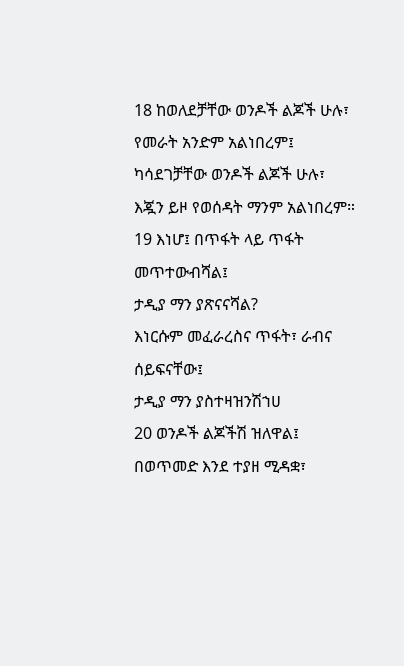18 ከወለደቻቸው ወንዶች ልጆች ሁሉ፣
የመራት አንድም አልነበረም፤
ካሳደገቻቸው ወንዶች ልጆች ሁሉ፣
እጇን ይዞ የወሰዳት ማንም አልነበረም።
19 እነሆ፤ በጥፋት ላይ ጥፋት መጥተውብሻል፤
ታዲያ ማን ያጽናናሻል?
እነርሱም መፈራረስና ጥፋት፣ ራብና ሰይፍናቸው፤
ታዲያ ማን ያስተዛዝንሽኀሀ
20 ወንዶች ልጆችሽ ዝለዋል፤
በወጥመድ እንደ ተያዘ ሚዳቋ፣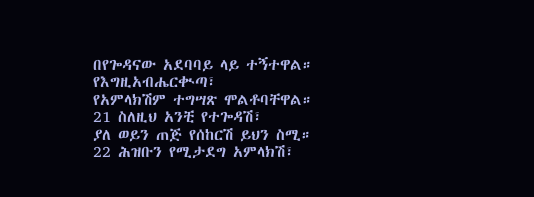በየጐዳናው አደባባይ ላይ ተኝተዋል።
የእግዚአብሔርቊጣ፣
የአምላክሽም ተግሣጽ ሞልቶባቸዋል።
21 ስለዚህ አንቺ የተጐዳሽ፣
ያለ ወይን ጠጅ የሰከርሽ ይህን ስሚ።
22 ሕዝቡን የሚታደግ አምላክሽ፣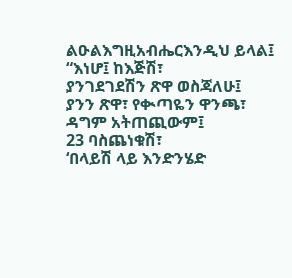ልዑልእግዚአብሔርእንዲህ ይላል፤
“እነሆ፤ ከእጅሽ፣
ያንገደገደሽን ጽዋ ወስጃለሁ፤
ያንን ጽዋ፣ የቊጣዬን ዋንጫ፣
ዳግም አትጠጪውም፤
23 ባስጨነቁሽ፣
‘በላይሽ ላይ እንድንሄድ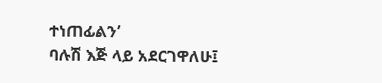ተነጠፊልን’
ባሉሽ እጅ ላይ አደርገዋለሁ፤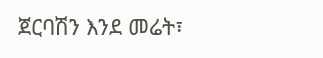ጀርባሽን እንደ መሬት፣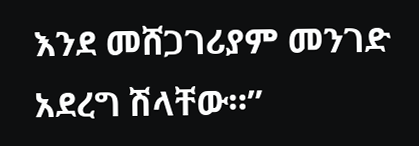እንደ መሸጋገሪያም መንገድ አደረግ ሽላቸው።”